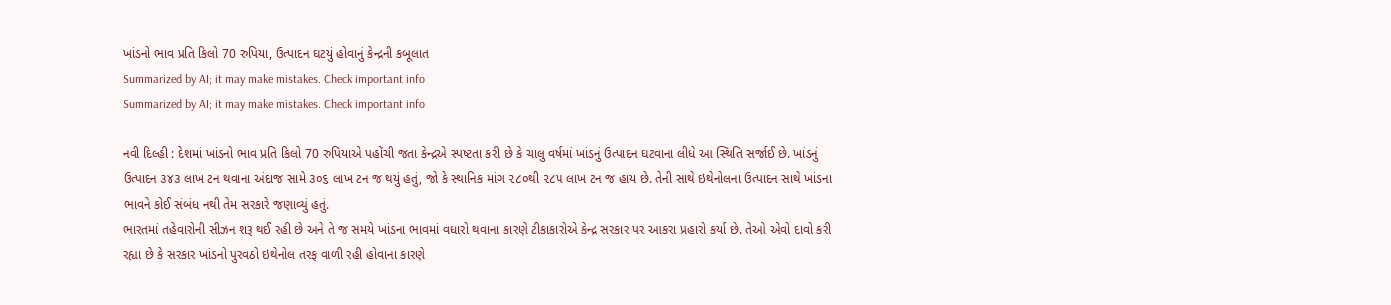ખાંડનો ભાવ પ્રતિ કિલો 70 રુપિયા, ઉત્પાદન ઘટયું હોવાનું કેન્દ્રની કબૂલાત
Summarized by AI; it may make mistakes. Check important info
Summarized by AI; it may make mistakes. Check important info

નવી દિલ્હી : દેશમાં ખાંડનો ભાવ પ્રતિ કિલો 70 રુપિયાએ પહોંચી જતા કેન્દ્રએ સ્પષ્ટતા કરી છે કે ચાલુ વર્ષમાં ખાંડનું ઉત્પાદન ઘટવાના લીધે આ સ્થિતિ સર્જાઈ છે. ખાંડનું ઉત્પાદન ૩૪૩ લાખ ટન થવાના અંદાજ સામે ૩૦૬ લાખ ટન જ થયું હતું, જો કે સ્થાનિક માંગ ૨૮૦થી ૨૮૫ લાખ ટન જ હાય છે. તેની સાથે ઇથેનોલના ઉત્પાદન સાથે ખાંડના ભાવને કોઈ સંબંધ નથી તેમ સરકારે જણાવ્યું હતું.
ભારતમાં તહેવારોની સીઝન શરૂ થઈ રહી છે અને તે જ સમયે ખાંડના ભાવમાં વધારો થવાના કારણે ટીકાકારોએ કેન્દ્ર સરકાર પર આકરા પ્રહારો કર્યા છે. તેઓ એવો દાવો કરી રહ્યા છે કે સરકાર ખાંડનો પુરવઠો ઇથેનોલ તરફ વાળી રહી હોવાના કારણે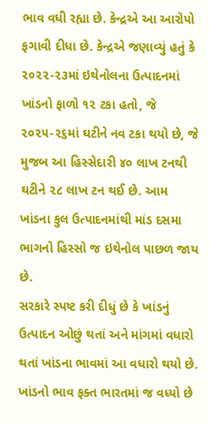ભાવ વધી રહ્યા છે. કેન્દ્રએ આ આરોપો ફગાવી દીધા છે. કેન્દ્રએ જણાવ્યું હતું કે ૨૦૨૨-૨૩માં ઇથેનોલના ઉત્પાદનમાં ખાંડનો ફાળો ૧૨ ટકા હતો, જે ૨૦૨૫-૨૬માં ઘટીને નવ ટકા થયો છે, જે મુજબ આ હિસ્સેદારી ૪૦ લાખ ટનથી ઘટીને ૨૮ લાખ ટન થઈ છે. આમ ખાંડના કુલ ઉત્પાદનમાંથી માંડ દસમા ભાગનો હિસ્સો જ ઇથેનોલ પાછળ જાય છે.
સરકારે સ્પષ્ટ કરી દીધું છે કે ખાંડનું ઉત્પાદન ઓછું થતાં અને માંગમાં વધારો થતાં ખાંડના ભાવમાં આ વધારો થયો છે. ખાંડનો ભાવ ફક્ત ભારતમાં જ વધ્યો છે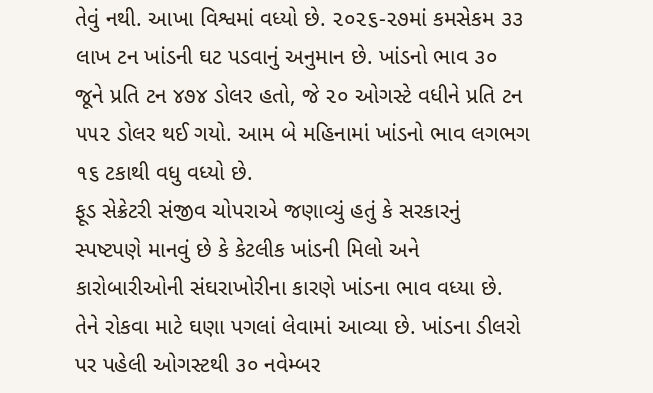તેવું નથી. આખા વિશ્વમાં વધ્યો છે. ૨૦૨૬-૨૭માં કમસેકમ ૩૩ લાખ ટન ખાંડની ઘટ પડવાનું અનુમાન છે. ખાંડનો ભાવ ૩૦ જૂને પ્રતિ ટન ૪૭૪ ડોલર હતો, જે ૨૦ ઓગસ્ટે વધીને પ્રતિ ટન ૫૫૨ ડોલર થઈ ગયો. આમ બે મહિનામાં ખાંડનો ભાવ લગભગ ૧૬ ટકાથી વધુ વધ્યો છે.
ફૂડ સેક્રેટરી સંજીવ ચોપરાએ જણાવ્યું હતું કે સરકારનું સ્પષ્ટપણે માનવું છે કે કેટલીક ખાંડની મિલો અને કારોબારીઓની સંઘરાખોરીના કારણે ખાંડના ભાવ વધ્યા છે. તેને રોકવા માટે ઘણા પગલાં લેવામાં આવ્યા છે. ખાંડના ડીલરો પર પહેલી ઓગસ્ટથી ૩૦ નવેમ્બર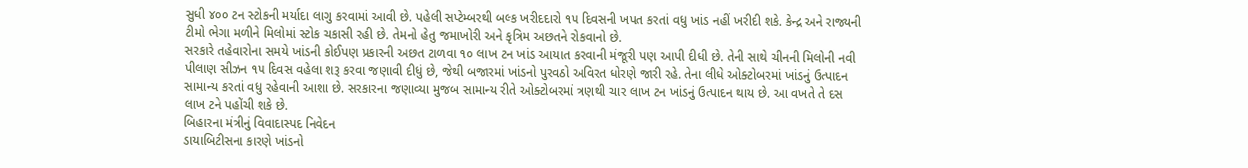સુધી ૪૦૦ ટન સ્ટોકની મર્યાદા લાગુ કરવામાં આવી છે. પહેલી સપ્ટેમ્બરથી બલ્ક ખરીદદારો ૧૫ દિવસની ખપત કરતાં વધુ ખાંડ નહીં ખરીદી શકે. કેન્દ્ર અને રાજ્યની ટીમો ભેગા મળીને મિલોમાં સ્ટોક ચકાસી રહી છે. તેમનો હેતુ જમાખોરી અને કૃત્રિમ અછતને રોકવાનો છે.
સરકારે તહેવારોના સમયે ખાંડની કોઈપણ પ્રકારની અછત ટાળવા ૧૦ લાખ ટન ખાંડ આયાત કરવાની મંજૂરી પણ આપી દીધી છે. તેની સાથે ચીનની મિલોની નવી પીલાણ સીઝન ૧૫ દિવસ વહેલા શરૂ કરવા જણાવી દીધું છે, જેથી બજારમાં ખાંડનો પુરવઠો અવિરત ધોરણે જારી રહે. તેના લીધે ઓક્ટોબરમાં ખાંડનું ઉત્પાદન સામાન્ય કરતાં વધુ રહેવાની આશા છે. સરકારના જણાવ્યા મુજબ સામાન્ય રીતે ઓક્ટોબરમાં ત્રણથી ચાર લાખ ટન ખાંડનું ઉત્પાદન થાય છે. આ વખતે તે દસ લાખ ટને પહોંચી શકે છે.
બિહારના મંત્રીનું વિવાદાસ્પદ નિવેદન
ડાયાબિટીસના કારણે ખાંડનો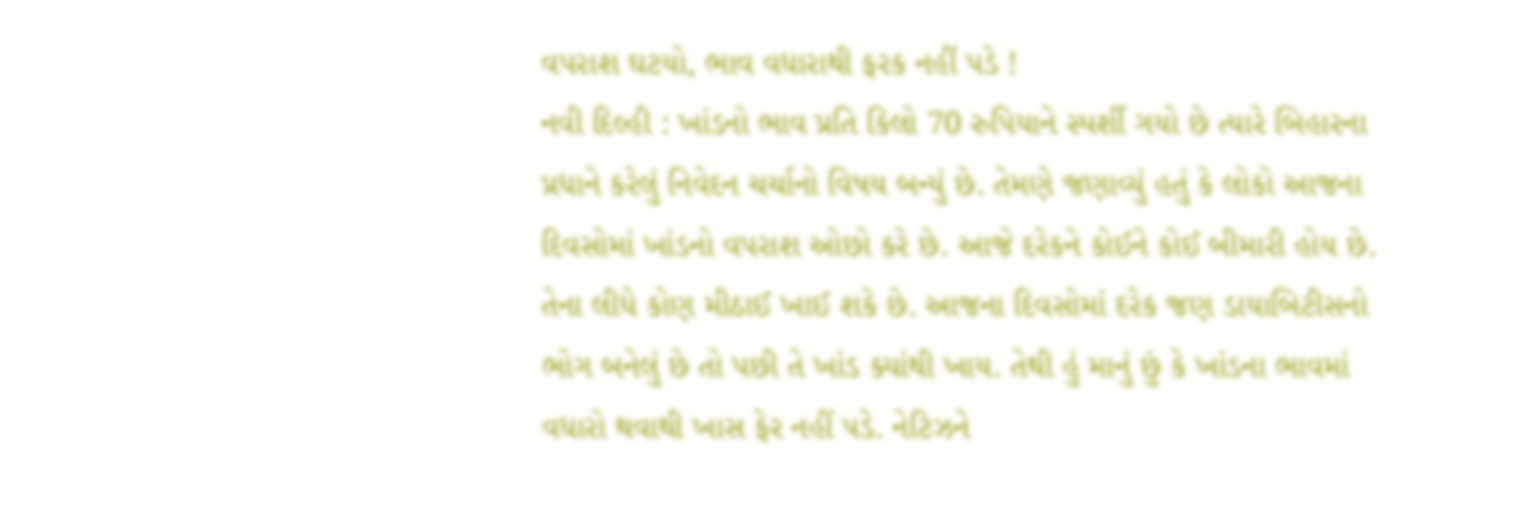વપરાશ ઘટયો, ભાવ વધારાથી ફરક નહીં પડે !
નવી દિલ્હી : ખાંડનો ભાવ પ્રતિ કિલો 70 રુપિયાને સ્પર્શી ગયો છે ત્યારે બિહારના પ્રધાને કરેલું નિવેદન ચર્ચાનો વિષય બન્યું છે. તેમણે જણાવ્યું હતું કે લોકો આજના દિવસોમાં ખાંડનો વપરાશ ઓછો કરે છે. આજે દરેકને કોઈને કોઈ બીમારી હોય છે. તેના લીધે કોણ મીઠાઈ ખાઈ શકે છે. આજના દિવસોમાં દરેક જણ ડાયાબિટીસનો ભોગ બનેલું છે તો પછી તે ખાંડ ક્યાંથી ખાય. તેથી હું માનું છું કે ખાંડના ભાવમાં વધારો થવાથી ખાસ ફેર નહીં પડે. નેટિઝને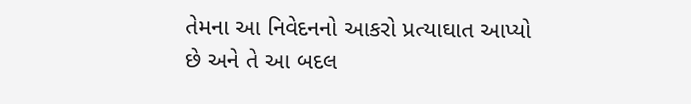તેમના આ નિવેદનનો આકરો પ્રત્યાઘાત આપ્યો છે અને તે આ બદલ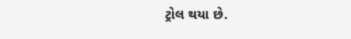ટ્રોલ થયા છે.